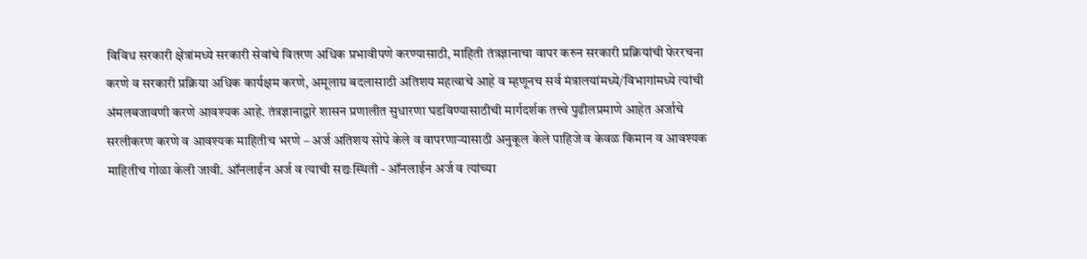विविध सरकारी क्षेत्रांमध्ये सरकारी सेवांचे वितरण अधिक प्रभावीपणे करण्यासाठी, माहिती तंत्रज्ञानाचा वापर करुन सरकारी प्रक्रियांची फेररचना करणे व सरकारी प्रक्रिया अधिक कार्यक्षम करणे, अमूलाग्र बदलासाठी अतिशय महत्वाचे आहे व म्हणूनच सर्व मंत्रालयांमध्ये/विभागांमध्ये त्यांची अंमलबजावणी करणे आवश्यक आहे. तंत्रज्ञानाद्वारे शासन प्रणालीत सुधारणा घडविण्यासाठीची मार्गदर्शक तत्त्वे पुढीलप्रमाणे आहेत अर्जाचे सरलीकरण करणे व आवश्यक माहितीच भरणे – अर्ज अतिशय सोपे केले व वापरणाऱ्यासाठी अनुकूल केले पाहिजे व केवळ किमान व आवश्यक माहितीच गोळा केली जावी. ऑनलाईन अर्ज व त्याची सद्यःस्थिती - ऑनलाईन अर्ज व त्यांच्या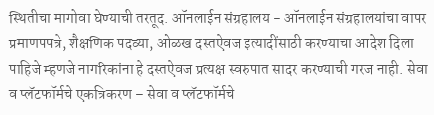स्थितीचा मागोवा घेण्याची तरतूद. ऑनलाईन संग्रहालय - ऑनलाईन संग्रहालयांचा वापर प्रमाणपपत्रे, शैक्षणिक पदव्या, ओळख दस्तऐवज इत्यादींसाठी करण्याचा आदेश दिला पाहिजे म्हणजे नागरिकांना हे दस्तऐवज प्रत्यक्ष स्वरुपात सादर करण्याची गरज नाही. सेवा व प्लॅटफॉर्मचे एकत्रिकरण – सेवा व प्लॅटफॉर्मचे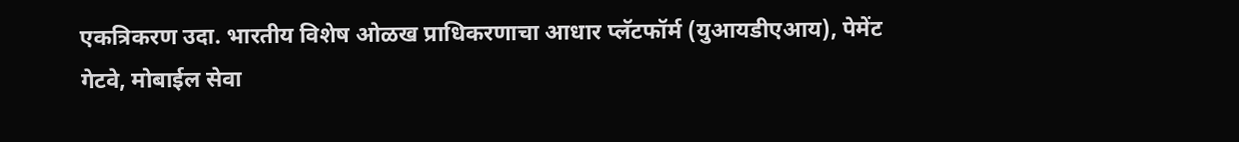एकत्रिकरण उदा. भारतीय विशेष ओळख प्राधिकरणाचा आधार प्लॅटफॉर्म (युआयडीएआय), पेमेंट गेटवे, मोबाईल सेवा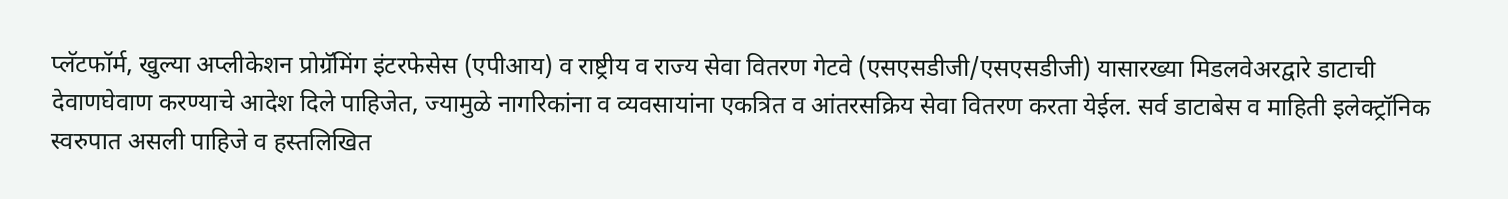प्लॅटफॉर्म, खुल्या अप्लीकेशन प्रोग्रॅमिंग इंटरफेसेस (एपीआय) व राष्ट्रीय व राज्य सेवा वितरण गेटवे (एसएसडीजी/एसएसडीजी) यासारख्या मिडलवेअरद्वारे डाटाची देवाणघेवाण करण्याचे आदेश दिले पाहिजेत, ज्यामुळे नागरिकांना व व्यवसायांना एकत्रित व आंतरसक्रिय सेवा वितरण करता येईल. सर्व डाटाबेस व माहिती इलेक्ट्रॉनिक स्वरुपात असली पाहिजे व हस्तलिखित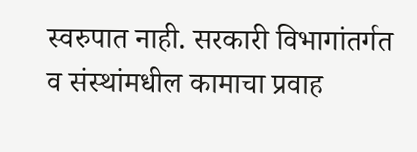स्वरुपात नाही. सरकारी विभागांतर्गत व संस्थांमधील कामाचा प्रवाह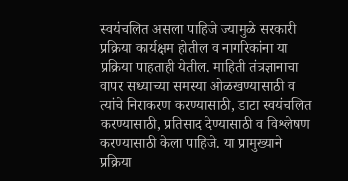स्वयंचलित असला पाहिजे ज्यामुळे सरकारी प्रक्रिया कार्यक्षम होतील व नागरिकांना या प्रक्रिया पाहताही येतील. माहिती तंत्रज्ञानाचा वापर सध्याच्या समस्या ओळखण्यासाठी व त्यांचे निराकरण करण्यासाठी, डाटा स्वयंचलित करण्यासाठी, प्रतिसाद देण्यासाठी व विश्लेषण करण्यासाठी केला पाहिजे. या प्रामुख्याने प्रक्रिया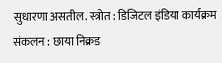सुधारणा असतील. स्त्रोत : डिजिटल इंडिया कार्यक्रम संकलन : छाया निक्रड